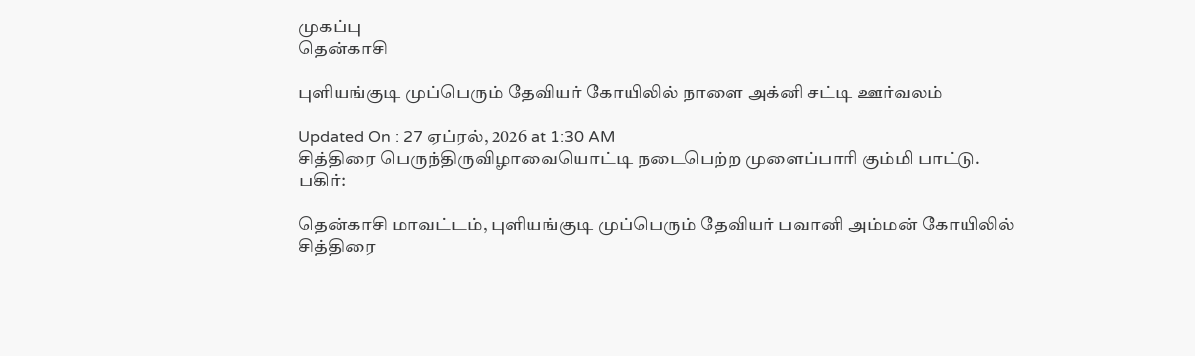முகப்பு
தென்காசி

புளியங்குடி முப்பெரும் தேவியர் கோயிலில் நாளை அக்னி சட்டி ஊர்வலம்

Updated On : 27 ஏப்ரல், 2026 at 1:30 AM
சித்திரை பெருந்திருவிழாவையொட்டி நடைபெற்ற முளைப்பாரி கும்மி பாட்டு.
பகிர்:

தென்காசி மாவட்டம், புளியங்குடி முப்பெரும் தேவியர் பவானி அம்மன் கோயிலில் சித்திரை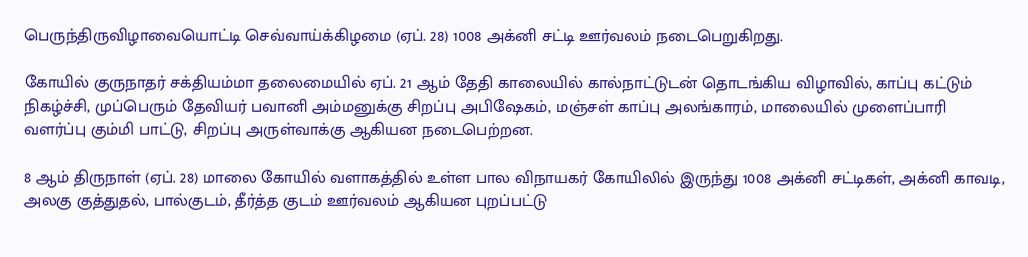பெருந்திருவிழாவையொட்டி செவ்வாய்க்கிழமை (ஏப். 28) 1008 அக்னி சட்டி ஊர்வலம் நடைபெறுகிறது.

கோயில் குருநாதர் சக்தியம்மா தலைமையில் ஏப். 21 ஆம் தேதி காலையில் கால்நாட்டுடன் தொடங்கிய விழாவில், காப்பு கட்டும் நிகழ்ச்சி, முப்பெரும் தேவியர் பவானி அம்மனுக்கு சிறப்பு அபிஷேகம், மஞ்சள் காப்பு அலங்காரம், மாலையில் முளைப்பாரி வளர்ப்பு கும்மி பாட்டு, சிறப்பு அருள்வாக்கு ஆகியன நடைபெற்றன.

8 ஆம் திருநாள் (ஏப். 28) மாலை கோயில் வளாகத்தில் உள்ள பால விநாயகர் கோயிலில் இருந்து 1008 அக்னி சட்டிகள், அக்னி காவடி, அலகு குத்துதல், பால்குடம், தீர்த்த குடம் ஊர்வலம் ஆகியன புறப்பட்டு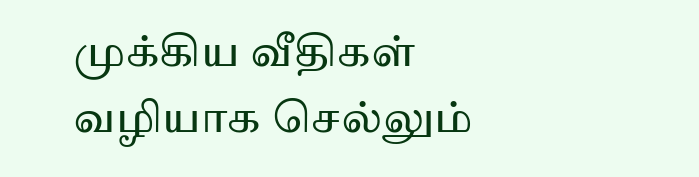முக்கிய வீதிகள் வழியாக செல்லும்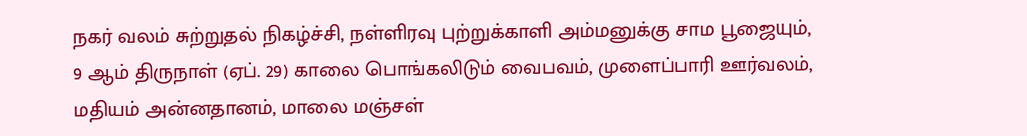நகர் வலம் சுற்றுதல் நிகழ்ச்சி, நள்ளிரவு புற்றுக்காளி அம்மனுக்கு சாம பூஜையும், 9 ஆம் திருநாள் (ஏப். 29) காலை பொங்கலிடும் வைபவம், முளைப்பாரி ஊர்வலம், மதியம் அன்னதானம், மாலை மஞ்சள்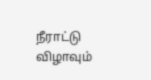நீராட்டு விழாவும்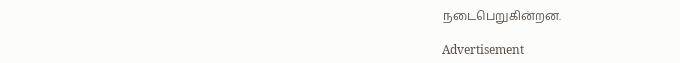நடைபெறுகின்றன.

Advertisement